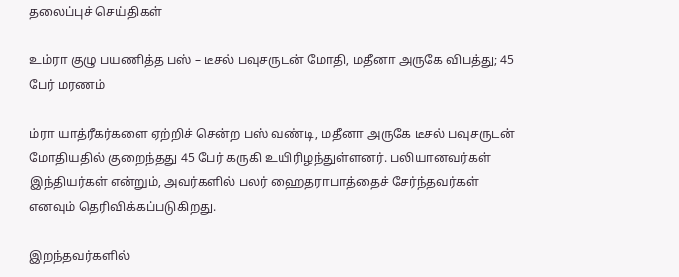தலைப்புச் செய்திகள்

உம்ரா குழு பயணித்த பஸ் – டீசல் பவுசருடன் மோதி, மதீனா அருகே விபத்து; 45 பேர் மரணம்

ம்ரா யாத்ரீகர்களை ஏற்றிச் சென்ற பஸ் வண்டி, மதீனா அருகே டீசல் பவுசருடன் மோதியதில் குறைந்தது 45 பேர் கருகி உயிரிழந்துள்ளனர். பலியானவர்கள் இந்தியர்கள் என்றும், அவர்களில் பலர் ஹைதராபாத்தைச் சேர்ந்தவர்கள் எனவும் தெரிவிக்கப்படுகிறது.

இறந்தவர்களில்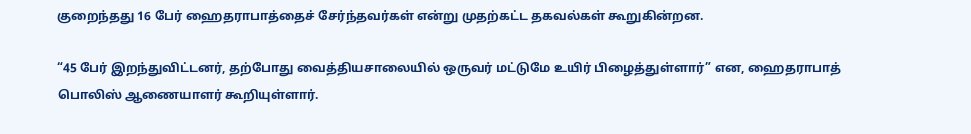குறைந்தது 16 பேர் ஹைதராபாத்தைச் சேர்ந்தவர்கள் என்று முதற்கட்ட தகவல்கள் கூறுகின்றன.

“45 பேர் இறந்துவிட்டனர், தற்போது வைத்தியசாலையில் ஒருவர் மட்டுமே உயிர் பிழைத்துள்ளார்” என, ஹைதராபாத் பொலிஸ் ஆணையாளர் கூறியுள்ளார்.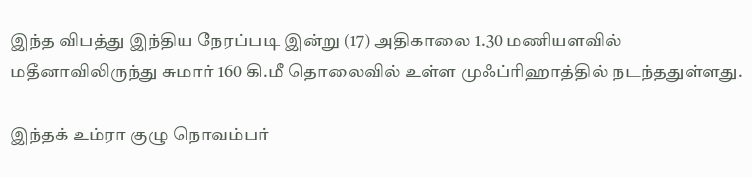இந்த விபத்து இந்திய நேரப்படி இன்று (17) அதிகாலை 1.30 மணியளவில் மதீனாவிலிருந்து சுமார் 160 கி.மீ தொலைவில் உள்ள முஃப்ரிஹாத்தில் நடந்ததுள்ளது.

இந்தக் உம்ரா குழு நொவம்பர்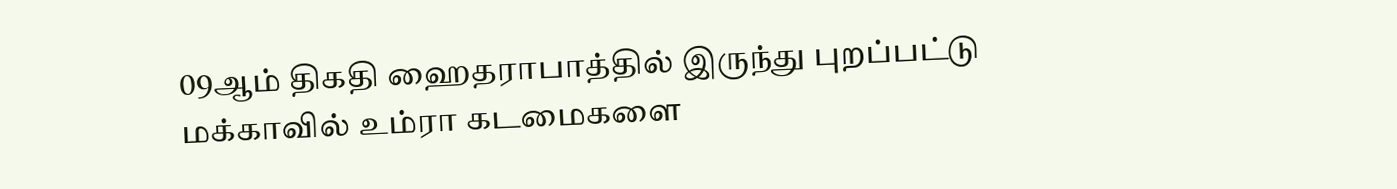09ஆம் திகதி ஹைதராபாத்தில் இருந்து புறப்பட்டு மக்காவில் உம்ரா கடமைகளை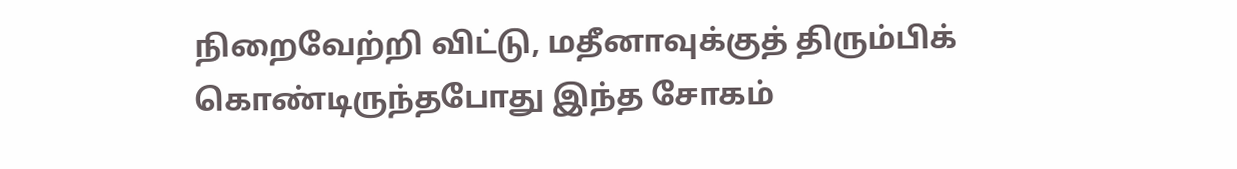நிறைவேற்றி விட்டு, மதீனாவுக்குத் திரும்பிக் கொண்டிருந்தபோது இந்த சோகம்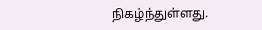நிகழ்ந்துள்ளது.